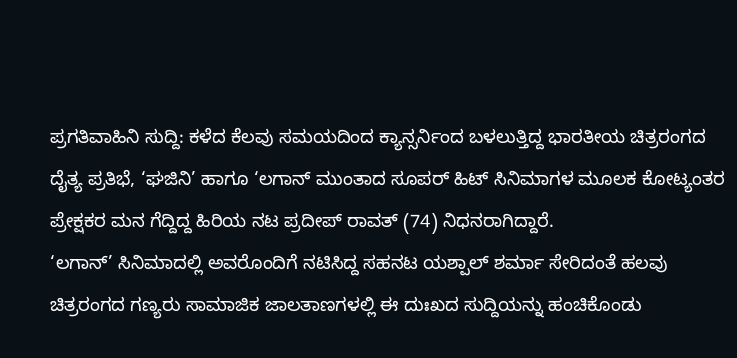ಪ್ರಗತಿವಾಹಿನಿ ಸುದ್ದಿ: ಕಳೆದ ಕೆಲವು ಸಮಯದಿಂದ ಕ್ಯಾನ್ಸರ್ನಿಂದ ಬಳಲುತ್ತಿದ್ದ ಭಾರತೀಯ ಚಿತ್ರರಂಗದ ದೈತ್ಯ ಪ್ರತಿಭೆ, ‘ಘಜಿನಿ’ ಹಾಗೂ ‘ಲಗಾನ್ ಮುಂತಾದ ಸೂಪರ್ ಹಿಟ್ ಸಿನಿಮಾಗಳ ಮೂಲಕ ಕೋಟ್ಯಂತರ ಪ್ರೇಕ್ಷಕರ ಮನ ಗೆದ್ದಿದ್ದ ಹಿರಿಯ ನಟ ಪ್ರದೀಪ್ ರಾವತ್ (74) ನಿಧನರಾಗಿದ್ದಾರೆ.
‘ಲಗಾನ್’ ಸಿನಿಮಾದಲ್ಲಿ ಅವರೊಂದಿಗೆ ನಟಿಸಿದ್ದ ಸಹನಟ ಯಶ್ಪಾಲ್ ಶರ್ಮಾ ಸೇರಿದಂತೆ ಹಲವು ಚಿತ್ರರಂಗದ ಗಣ್ಯರು ಸಾಮಾಜಿಕ ಜಾಲತಾಣಗಳಲ್ಲಿ ಈ ದುಃಖದ ಸುದ್ದಿಯನ್ನು ಹಂಚಿಕೊಂಡು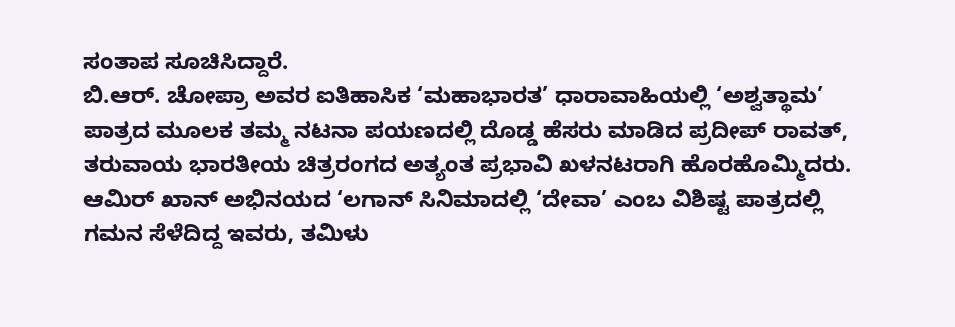ಸಂತಾಪ ಸೂಚಿಸಿದ್ದಾರೆ.
ಬಿ.ಆರ್. ಚೋಪ್ರಾ ಅವರ ಐತಿಹಾಸಿಕ ‘ಮಹಾಭಾರತ’ ಧಾರಾವಾಹಿಯಲ್ಲಿ ‘ಅಶ್ವತ್ಥಾಮ’ ಪಾತ್ರದ ಮೂಲಕ ತಮ್ಮ ನಟನಾ ಪಯಣದಲ್ಲಿ ದೊಡ್ಡ ಹೆಸರು ಮಾಡಿದ ಪ್ರದೀಪ್ ರಾವತ್, ತರುವಾಯ ಭಾರತೀಯ ಚಿತ್ರರಂಗದ ಅತ್ಯಂತ ಪ್ರಭಾವಿ ಖಳನಟರಾಗಿ ಹೊರಹೊಮ್ಮಿದರು. ಆಮಿರ್ ಖಾನ್ ಅಭಿನಯದ ‘ಲಗಾನ್ ಸಿನಿಮಾದಲ್ಲಿ ‘ದೇವಾ’ ಎಂಬ ವಿಶಿಷ್ಟ ಪಾತ್ರದಲ್ಲಿ ಗಮನ ಸೆಳೆದಿದ್ದ ಇವರು, ತಮಿಳು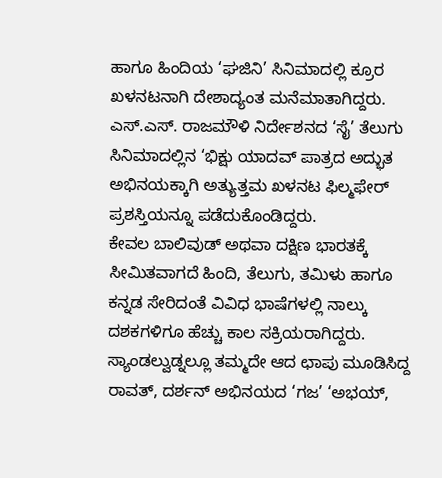ಹಾಗೂ ಹಿಂದಿಯ ‘ಘಜಿನಿ’ ಸಿನಿಮಾದಲ್ಲಿ ಕ್ರೂರ ಖಳನಟನಾಗಿ ದೇಶಾದ್ಯಂತ ಮನೆಮಾತಾಗಿದ್ದರು. ಎಸ್.ಎಸ್. ರಾಜಮೌಳಿ ನಿರ್ದೇಶನದ ‘ಸೈ’ ತೆಲುಗು ಸಿನಿಮಾದಲ್ಲಿನ ‘ಭಿಕ್ಷು ಯಾದವ್ ಪಾತ್ರದ ಅದ್ಭುತ ಅಭಿನಯಕ್ಕಾಗಿ ಅತ್ಯುತ್ತಮ ಖಳನಟ ಫಿಲ್ಮಫೇರ್ ಪ್ರಶಸ್ತಿಯನ್ನೂ ಪಡೆದುಕೊಂಡಿದ್ದರು.
ಕೇವಲ ಬಾಲಿವುಡ್ ಅಥವಾ ದಕ್ಷಿಣ ಭಾರತಕ್ಕೆ ಸೀಮಿತವಾಗದೆ ಹಿಂದಿ, ತೆಲುಗು, ತಮಿಳು ಹಾಗೂ ಕನ್ನಡ ಸೇರಿದಂತೆ ವಿವಿಧ ಭಾಷೆಗಳಲ್ಲಿ ನಾಲ್ಕು ದಶಕಗಳಿಗೂ ಹೆಚ್ಚು ಕಾಲ ಸಕ್ರಿಯರಾಗಿದ್ದರು. ಸ್ಯಾಂಡಲ್ವುಡ್ನಲ್ಲೂ ತಮ್ಮದೇ ಆದ ಛಾಪು ಮೂಡಿಸಿದ್ದ ರಾವತ್, ದರ್ಶನ್ ಅಭಿನಯದ ‘ಗಜ’ ‘ಅಭಯ್,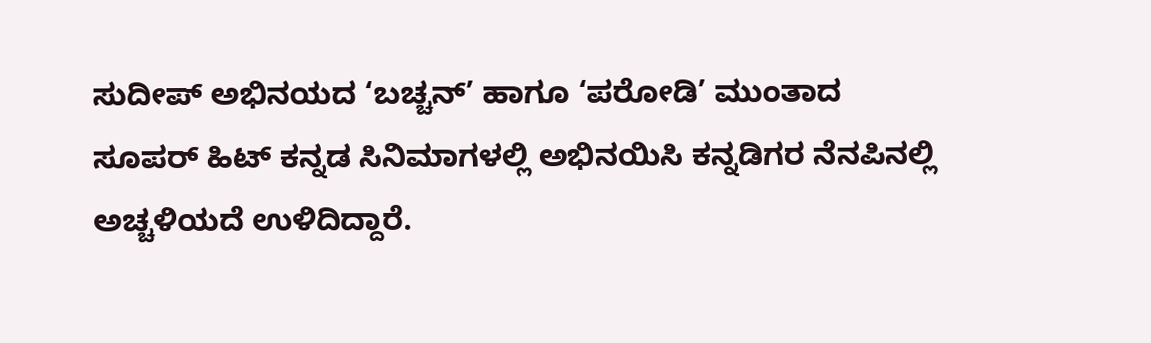ಸುದೀಪ್ ಅಭಿನಯದ ‘ಬಚ್ಚನ್’ ಹಾಗೂ ‘ಪರೋಡಿ’ ಮುಂತಾದ ಸೂಪರ್ ಹಿಟ್ ಕನ್ನಡ ಸಿನಿಮಾಗಳಲ್ಲಿ ಅಭಿನಯಿಸಿ ಕನ್ನಡಿಗರ ನೆನಪಿನಲ್ಲಿ ಅಚ್ಚಳಿಯದೆ ಉಳಿದಿದ್ದಾರೆ.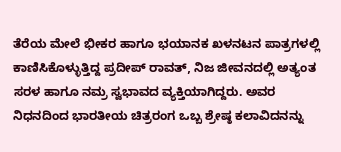ತೆರೆಯ ಮೇಲೆ ಭೀಕರ ಹಾಗೂ ಭಯಾನಕ ಖಳನಟನ ಪಾತ್ರಗಳಲ್ಲಿ ಕಾಣಿಸಿಕೊಳ್ಳುತ್ತಿದ್ದ ಪ್ರದೀಪ್ ರಾವತ್, ನಿಜ ಜೀವನದಲ್ಲಿ ಅತ್ಯಂತ ಸರಳ ಹಾಗೂ ನಮ್ರ ಸ್ವಭಾವದ ವ್ಯಕ್ತಿಯಾಗಿದ್ದರು. ಅವರ ನಿಧನದಿಂದ ಭಾರತೀಯ ಚಿತ್ರರಂಗ ಒಬ್ಬ ಶ್ರೇಷ್ಠ ಕಲಾವಿದನನ್ನು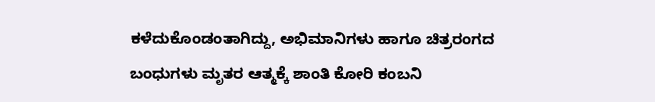ಕಳೆದುಕೊಂಡಂತಾಗಿದ್ದು, ಅಭಿಮಾನಿಗಳು ಹಾಗೂ ಚಿತ್ರರಂಗದ ಬಂಧುಗಳು ಮೃತರ ಆತ್ಮಕ್ಕೆ ಶಾಂತಿ ಕೋರಿ ಕಂಬನಿ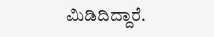ಮಿಡಿದಿದ್ದಾರೆ.